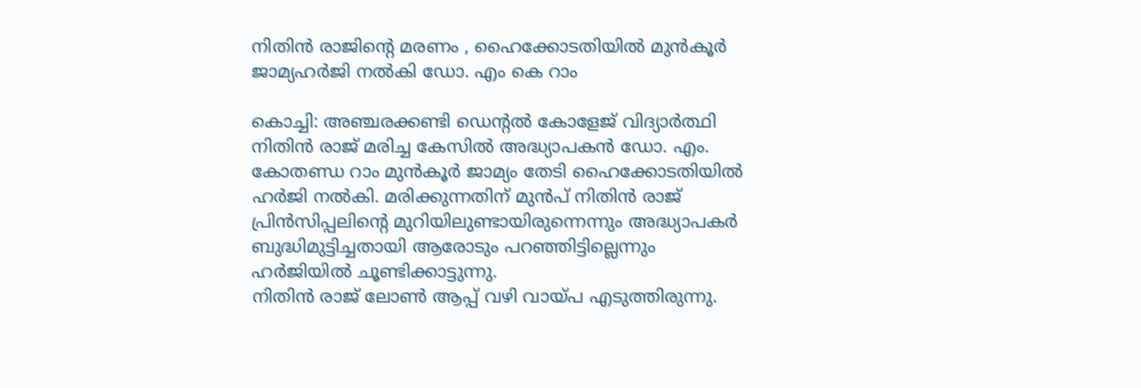നിതിൻ രാജിന്റെ മരണം , ഹൈക്കോടതിയിൽ മുൻകൂർ ജാമ്യഹർജി നൽകി ഡോ. എം കെ റാം

കൊച്ചി: അഞ്ചരക്കണ്ടി ഡെന്റൽ കോളേജ് വിദ്യാർത്ഥി നിതിൻ രാജ് മരിച്ച കേസിൽ അദ്ധ്യാപകൻ ഡോ. എം. കോതണ്ഡ റാം മുൻകൂർ ജാമ്യം തേടി ഹൈക്കോടതിയിൽ ഹർജി നൽകി. മരിക്കുന്നതിന് മുൻപ് നിതിൻ രാജ് പ്രിൻസിപ്പലിന്റെ മുറിയിലുണ്ടായിരുന്നെന്നും അദ്ധ്യാപകർ ബുദ്ധിമുട്ടിച്ചതായി ആരോടും പറഞ്ഞിട്ടില്ലെന്നും ഹർജിയിൽ ചൂണ്ടിക്കാട്ടുന്നു.
നിതിൻ രാജ് ലോൺ ആപ്പ് വഴി വായ്പ എടുത്തിരുന്നു.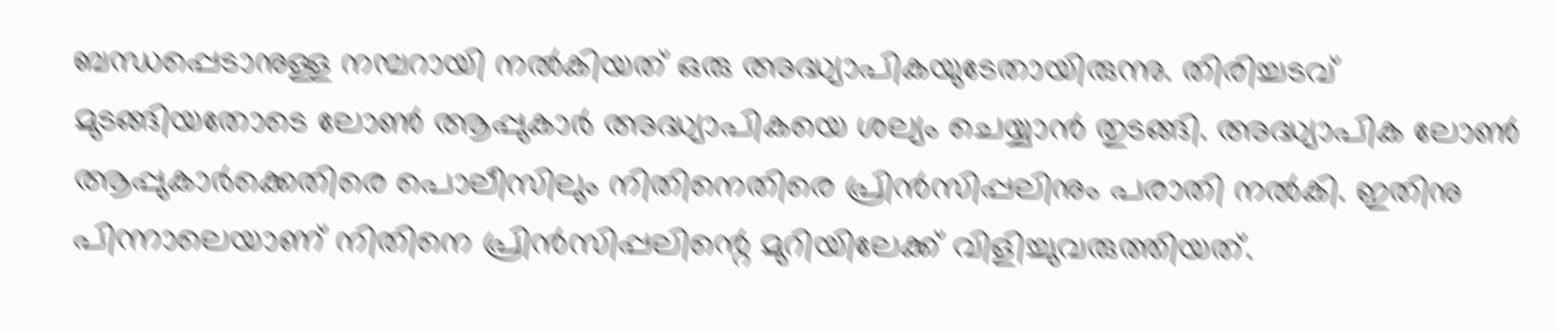ബന്ധപ്പെടാനുള്ള നമ്പറായി നൽകിയത് ഒരു അദ്ധ്യാപികയുടേതായിരുന്നു. തിരിച്ചടവ് മുടങ്ങിയതോടെ ലോൺ ആപ്പുകാർ അദ്ധ്യാപികയെ ശല്യം ചെയ്യാൻ തുടങ്ങി. അദ്ധ്യാപിക ലോൺ ആപ്പുകാർക്കെതിരെ പൊലീസിലും നിതിനെതിരെ പ്രിൻസിപ്പലിനും പരാതി നൽകി. ഇതിനു പിന്നാലെയാണ് നിതിനെ പ്രിൻസിപ്പലിന്റെ മുറിയിലേക്ക് വിളിച്ചുവരുത്തിയത്.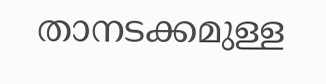താനടക്കമുള്ള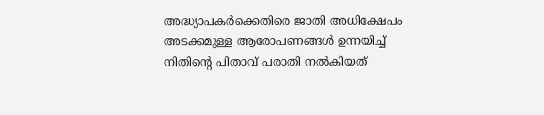അദ്ധ്യാപകർക്കെതിരെ ജാതി അധിക്ഷേപം അടക്കമുള്ള ആരോപണങ്ങൾ ഉന്നയിച്ച് നിതിന്റെ പിതാവ് പരാതി നൽകിയത്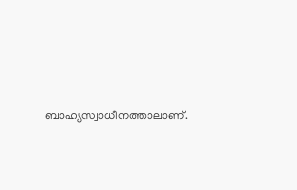ബാഹ്യസ്വാധീനത്താലാണ്.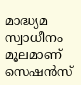മാദ്ധ്യമ സ്വാധീനം മൂലമാണ് സെഷൻസ്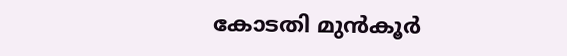കോടതി മുൻകൂർ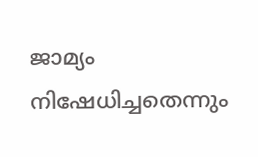ജാമ്യം നിഷേധിച്ചതെന്നും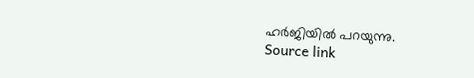ഹർജിയിൽ പറയുന്നു.
Source link